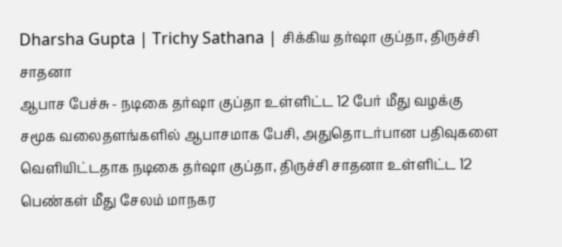Dharsha Gupta | Trichy Sathana | சிக்கிய தர்ஷா குப்தா, திருச்சி சாதனா
ஆபாச பேச்சு - நடிகை தர்ஷா குப்தா உள்ளிட்ட 12 பேர் மீது வழக்கு சமூக வலைதளங்களில் ஆபாசமாக பேசி, அதுதொடர்பான பதிவுகளை வெளியிட்டதாக நடிகை தர்ஷா குப்தா, திருச்சி சாதனா உள்ளிட்ட 12 பெண்கள் மீது சேலம் மாநகர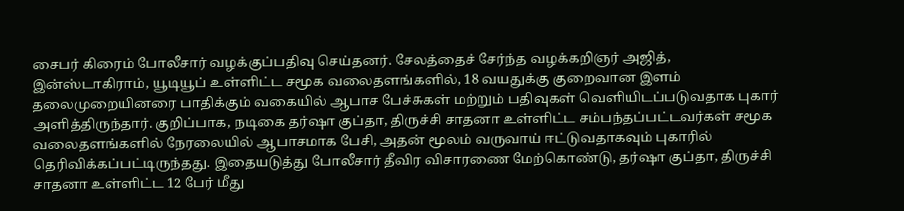சைபர் கிரைம் போலீசார் வழக்குப்பதிவு செய்தனர். சேலத்தைச் சேர்ந்த வழக்கறிஞர் அஜித், இன்ஸ்டாகிராம், யூடியூப் உள்ளிட்ட சமூக வலைதளங்களில், 18 வயதுக்கு குறைவான இளம் தலைமுறையினரை பாதிக்கும் வகையில் ஆபாச பேச்சுகள் மற்றும் பதிவுகள் வெளியிடப்படுவதாக புகார் அளித்திருந்தார். குறிப்பாக, நடிகை தர்ஷா குப்தா, திருச்சி சாதனா உள்ளிட்ட சம்பந்தப்பட்டவர்கள் சமூக வலைதளங்களில் நேரலையில் ஆபாசமாக பேசி, அதன் மூலம் வருவாய் ஈட்டுவதாகவும் புகாரில் தெரிவிக்கப்பட்டிருந்தது. இதையடுத்து போலீசார் தீவிர விசாரணை மேற்கொண்டு, தர்ஷா குப்தா, திருச்சி சாதனா உள்ளிட்ட 12 பேர் மீது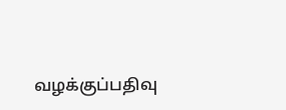வழக்குப்பதிவு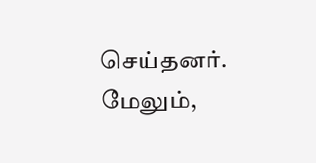செய்தனர். மேலும்,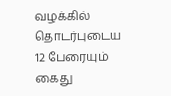வழக்கில் தொடர்புடைய 12 பேரையும் கைது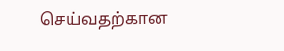செய்வதற்கான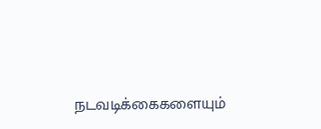நடவடிக்கைகளையும்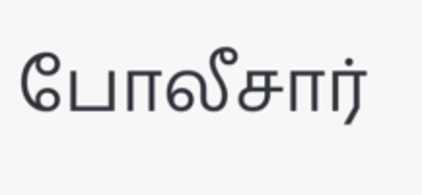போலீசார்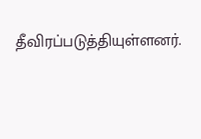தீவிரப்படுத்தியுள்ளனர்.